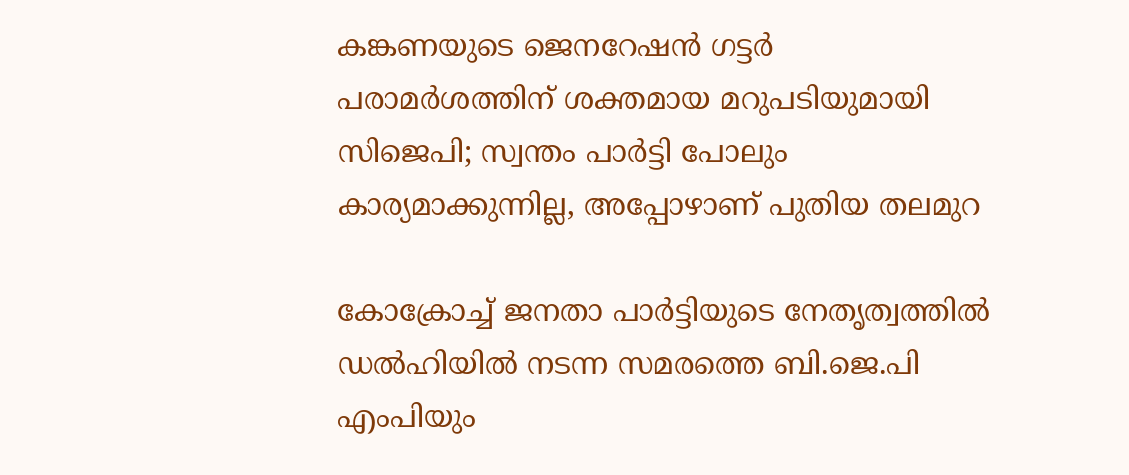കങ്കണയുടെ ജെനറേഷൻ ഗട്ടർ പരാമർശത്തിന് ശക്തമായ മറുപടിയുമായി സിജെപി; സ്വന്തം പാർട്ടി പോലും കാര്യമാക്കുന്നില്ല, അപ്പോഴാണ് പുതിയ തലമുറ

കോക്രോച്ച് ജനതാ പാർട്ടിയുടെ നേതൃത്വത്തിൽ ഡൽഹിയിൽ നടന്ന സമരത്തെ ബി.ജെ.പി എംപിയും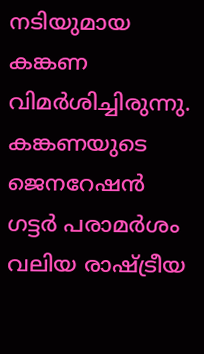നടിയുമായ കങ്കണ വിമർശിച്ചിരുന്നു. കങ്കണയുടെ ജെനറേഷൻ ഗട്ടർ പരാമർശം വലിയ രാഷ്ട്രീയ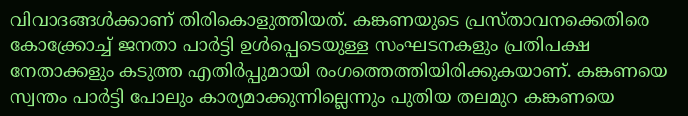വിവാദങ്ങൾക്കാണ് തിരികൊളുത്തിയത്. കങ്കണയുടെ പ്രസ്താവനക്കെതിരെ കോക്ക്രോച്ച് ജനതാ പാർട്ടി ഉൾപ്പെടെയുള്ള സംഘടനകളും പ്രതിപക്ഷ നേതാക്കളും കടുത്ത എതിർപ്പുമായി രംഗത്തെത്തിയിരിക്കുകയാണ്. കങ്കണയെ സ്വന്തം പാർട്ടി പോലും കാര്യമാക്കുന്നില്ലെന്നും പുതിയ തലമുറ കങ്കണയെ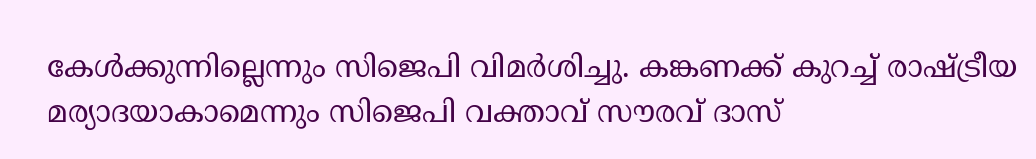കേൾക്കുന്നില്ലെന്നും സിജെപി വിമർശിച്ചു. കങ്കണക്ക് കുറച്ച് രാഷ്ട്രീയ മര്യാദയാകാമെന്നും സിജെപി വക്താവ് സൗരവ് ദാസ്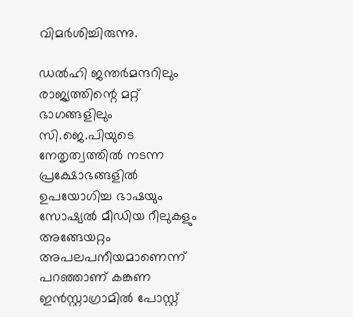വിമർശിച്ചിരുന്നു.

ഡൽഹി ജന്തർമന്ദറിലും രാജ്യത്തിന്റെ മറ്റ് ഭാഗങ്ങളിലും സി.ജെ.പിയുടെ നേതൃത്വത്തിൽ നടന്ന പ്രക്ഷോഭങ്ങളിൽ ഉപയോഗിച്ച ഭാഷയും സോഷ്യൽ മീഡിയ റീലുകളും അങ്ങേയറ്റം അപലപനീയമാണെന്ന് പറഞ്ഞാണ് കങ്കണ ഇൻസ്റ്റാഗ്രാമിൽ പോസ്റ്റ്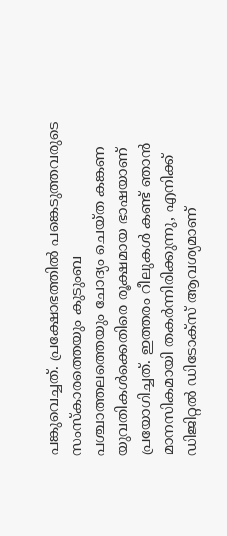പങ്കുവെച്ചത്. പ്രക്ഷോഭത്തിൽ പങ്കെടുത്തവരുടെ സംസ്കാരത്തെയും കുടുംബ പശ്ചാത്തലത്തെയും ചോദ്യം ചെയ്ത കങ്കണ യുവതികൾക്കെതിരെ രൂക്ഷമായ ഭാഷയാണ് പ്രയോഗിച്ചത്. ഇത്തരം റീലുകൾ കണ്ട് ഞാൻ മാനസികമായി തകർന്നിരിക്കുന്നു, എനിക്ക് ഡിജിറ്റൽ ഡിടോക്സ് ആവശ്യമാണ്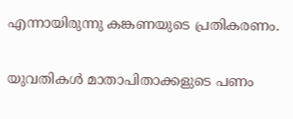എന്നായിരുന്നു കങ്കണയുടെ പ്രതികരണം.

യുവതികൾ മാതാപിതാക്കളുടെ പണം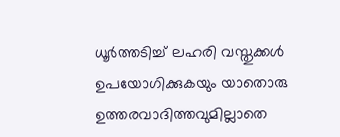ധൂർത്തടിച്ച് ലഹരി വസ്തുക്കൾ ഉപയോഗിക്കുകയും യാതൊരു ഉത്തരവാദിത്തവുമില്ലാതെ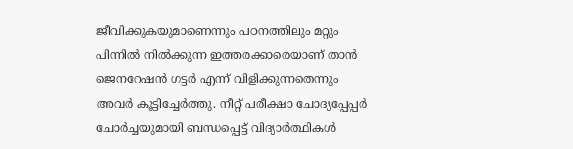ജീവിക്കുകയുമാണെന്നും പഠനത്തിലും മറ്റും പിന്നിൽ നിൽക്കുന്ന ഇത്തരക്കാരെയാണ് താൻ ജെനറേഷൻ ഗട്ടർ എന്ന് വിളിക്കുന്നതെന്നും അവർ കൂട്ടിച്ചേർത്തു. നീറ്റ് പരീക്ഷാ ചോദ്യപ്പേപ്പർ ചോർച്ചയുമായി ബന്ധപ്പെട്ട് വിദ്യാർത്ഥികൾ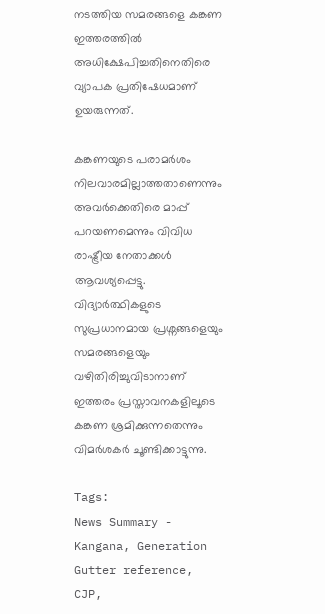നടത്തിയ സമരങ്ങളെ കങ്കണ ഇത്തരത്തിൽ അധിക്ഷേപിച്ചതിനെതിരെ വ്യാപക പ്രതിഷേധമാണ് ഉയരുന്നത്.

കങ്കണയുടെ പരാമർശം നിലവാരമില്ലാത്തതാണെന്നും അവർക്കെതിരെ മാപ്പ് പറയണമെന്നും വിവിധ രാഷ്ട്രീയ നേതാക്കൾ ആവശ്യപ്പെട്ടു. വിദ്യാർത്ഥികളുടെ സുപ്രധാനമായ പ്രശ്നങ്ങളെയും സമരങ്ങളെയും വഴിതിരിച്ചുവിടാനാണ് ഇത്തരം പ്രസ്താവനകളിലൂടെ കങ്കണ ശ്രമിക്കുന്നതെന്നും വിമർശകർ ചൂണ്ടിക്കാട്ടുന്നു.

Tags:
News Summary - Kangana, Generation Gutter reference, CJP,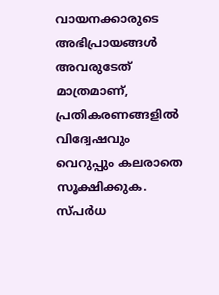വായനക്കാരുടെ അഭിപ്രായങ്ങള്‍ അവരുടേത് മാത്രമാണ്, പ്രതികരണങ്ങളിൽ വിദ്വേഷവും വെറുപ്പും കലരാതെ സൂക്ഷിക്കുക. സ്പർധ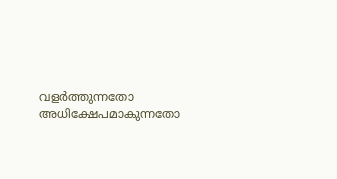വളർത്തുന്നതോ അധിക്ഷേപമാകുന്നതോ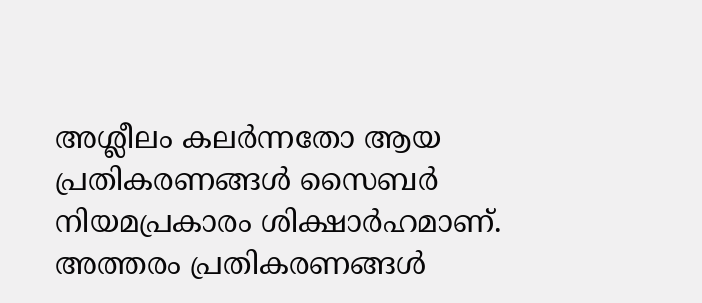അശ്ലീലം കലർന്നതോ ആയ പ്രതികരണങ്ങൾ സൈബർ നിയമപ്രകാരം ശിക്ഷാർഹമാണ്. അത്തരം പ്രതികരണങ്ങൾ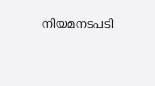നിയമനടപടി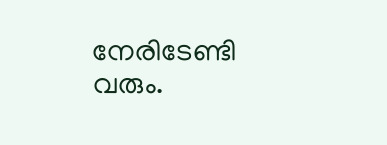നേരിടേണ്ടി വരും.